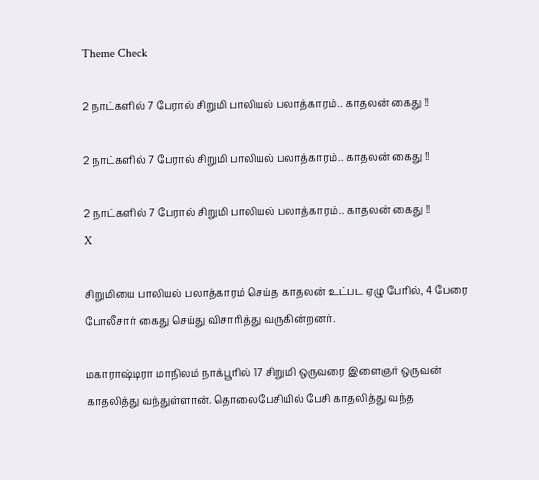Theme Check

2 நாட்களில் 7 பேரால் சிறுமி பாலியல் பலாத்காரம்.. காதலன் கைது !!

2 நாட்களில் 7 பேரால் சிறுமி பாலியல் பலாத்காரம்.. காதலன் கைது !!

2 நாட்களில் 7 பேரால் சிறுமி பாலியல் பலாத்காரம்.. காதலன் கைது !!
X

சிறுமியை பாலியல் பலாத்காரம் செய்த காதலன் உட்பட ஏழு பேரில், 4 பேரை போலீசார் கைது செய்து விசாரித்து வருகின்றனர்.

மகாராஷ்டிரா மாநிலம் நாக்பூரில் 17 சிறுமி ஒருவரை இளைஞர் ஒருவன் காதலித்து வந்துள்ளான். தொலைபேசியில் பேசி காதலித்து வந்த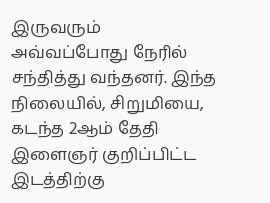இருவரும் அவ்வப்போது நேரில் சந்தித்து வந்தனர். இந்த நிலையில், சிறுமியை, கடந்த 2ஆம் தேதி இளைஞர் குறிப்பிட்ட இடத்திற்கு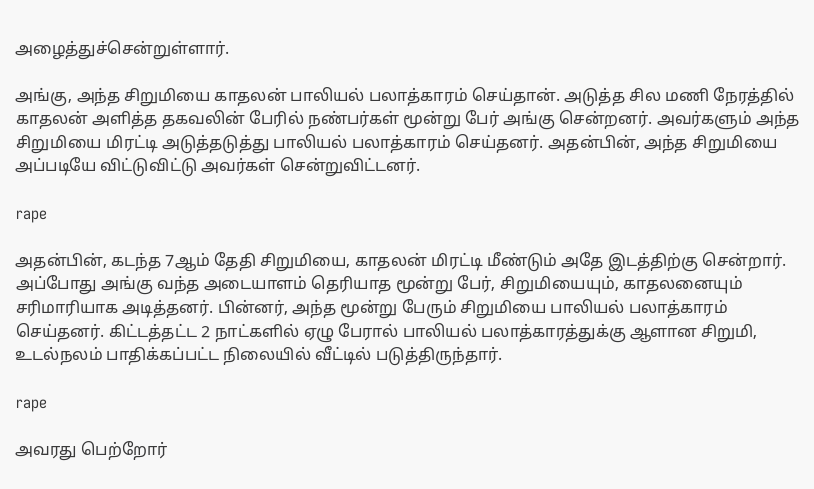அழைத்துச்சென்றுள்ளார்.

அங்கு, அந்த சிறுமியை காதலன் பாலியல் பலாத்காரம் செய்தான். அடுத்த சில மணி நேரத்தில் காதலன் அளித்த தகவலின் பேரில் நண்பர்கள் மூன்று பேர் அங்கு சென்றனர். அவர்களும் அந்த சிறுமியை மிரட்டி அடுத்தடுத்து பாலியல் பலாத்காரம் செய்தனர். அதன்பின், அந்த சிறுமியை அப்படியே விட்டுவிட்டு அவர்கள் சென்றுவிட்டனர்.

rape

அதன்பின், கடந்த 7ஆம் தேதி சிறுமியை, காதலன் மிரட்டி மீண்டும் அதே இடத்திற்கு சென்றார். அப்போது அங்கு வந்த அடையாளம் தெரியாத மூன்று பேர், சிறுமியையும், காதலனையும் சரிமாரியாக அடித்தனர். பின்னர், அந்த மூன்று பேரும் சிறுமியை பாலியல் பலாத்காரம் செய்தனர். கிட்டத்தட்ட 2 நாட்களில் ஏழு பேரால் பாலியல் பலாத்காரத்துக்கு ஆளான சிறுமி, உடல்நலம் பாதிக்கப்பட்ட நிலையில் வீட்டில் படுத்திருந்தார்.

rape

அவரது பெற்றோர்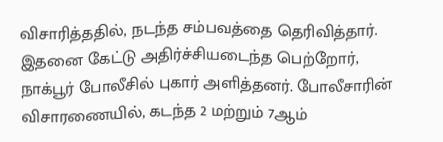விசாரித்ததில், நடந்த சம்பவத்தை தெரிவித்தார். இதனை கேட்டு அதிர்ச்சியடைந்த பெற்றோர், நாக்பூர் போலீசில் புகார் அளித்தனர். போலீசாரின் விசாரணையில், கடந்த 2 மற்றும் 7ஆம்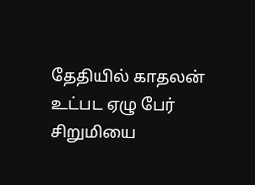தேதியில் காதலன் உட்பட ஏழு பேர் சிறுமியை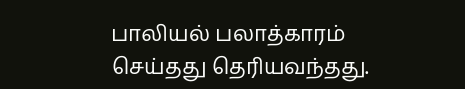பாலியல் பலாத்காரம் செய்தது தெரியவந்தது.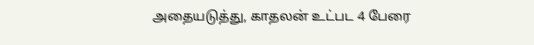அதையடுத்து, காதலன் உட்பட 4 பேரை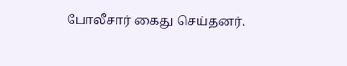போலீசார் கைது செய்தனர்.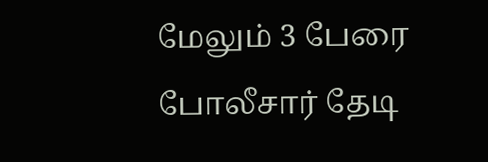மேலும் 3 பேரை போலீசார் தேடி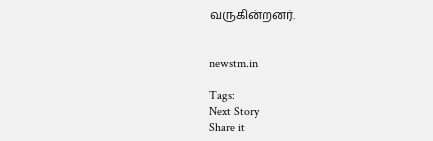வருகின்றனர்.


newstm.in

Tags:
Next Story
Share it